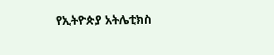የኢትዮጵያ አትሌቲክስ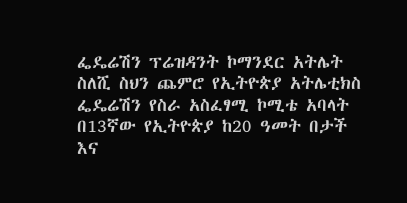ፌዴሬሽን ፕሬዝዳንት ኮማንደር አትሌት ስለሺ ስህን ጨምሮ የኢትዮጵያ አትሌቲክስ ፌዴሬሽን የስራ አስፈፃሚ ኮሚቴ አባላት በ13ኛው የኢትዮጵያ ከ20 ዓመት በታች እና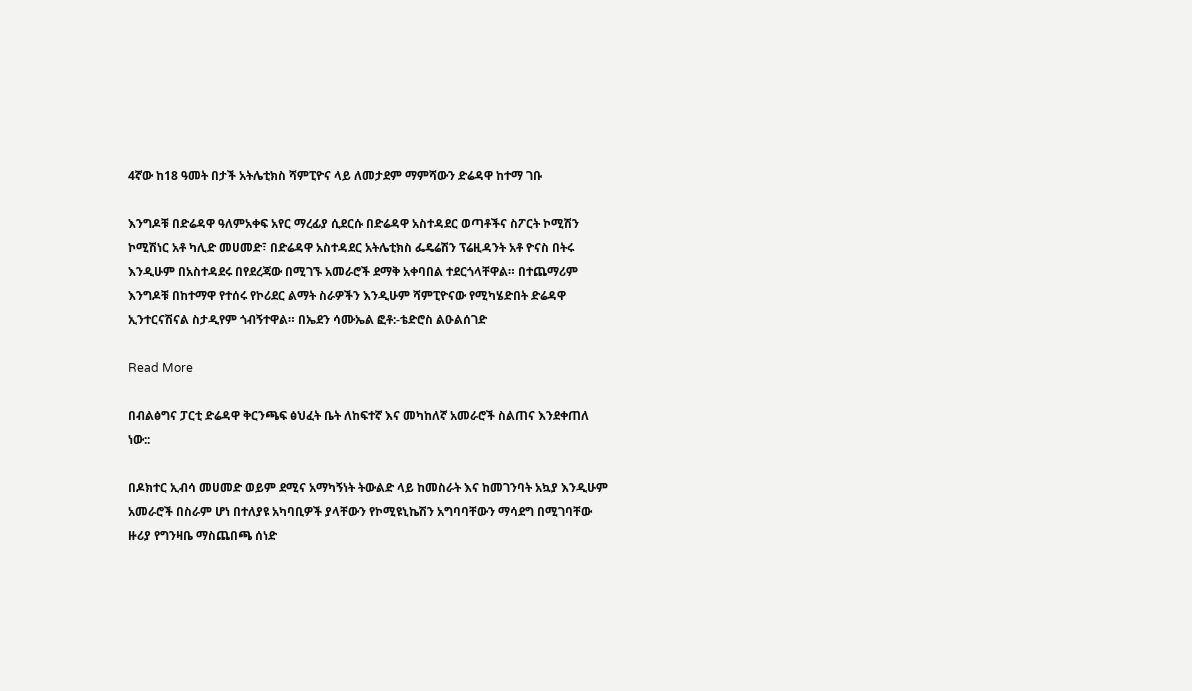4ኛው ከ18 ዓመት በታች አትሌቲክስ ሻምፒዮና ላይ ለመታደም ማምሻውን ድሬዳዋ ከተማ ገቡ

እንግዶቹ በድሬዳዋ ዓለምአቀፍ አየር ማረፊያ ሲደርሱ በድሬዳዋ አስተዳደር ወጣቶችና ስፖርት ኮሚሽን ኮሚሽነር አቶ ካሊድ መሀመድ፣ በድሬዳዋ አስተዳደር አትሌቲክስ ፌዴሬሽን ፕሬዚዳንት አቶ ዮናስ በትሩ እንዲሁም በአስተዳደሩ በየደረጃው በሚገኙ አመራሮች ደማቅ አቀባበል ተደርጎላቸዋል። በተጨማሪም እንግዶቹ በከተማዋ የተሰሩ የኮሪደር ልማት ስራዎችን እንዲሁም ሻምፒዮናው የሚካሄድበት ድሬዳዋ ኢንተርናሽናል ስታዲየም ጎብኝተዋል። በኤደን ሳሙኤል ፎቶ:-ቴድሮስ ልዑልሰገድ

Read More

በብልፅግና ፓርቲ ድሬዳዋ ቅርንጫፍ ፅህፈት ቤት ለከፍተኛ እና መካከለኛ አመራሮች ስልጠና እንደቀጠለ ነው::

በዶክተር ኢብሳ መሀመድ ወይም ደሚና አማካኝነት ትውልድ ላይ ከመስራት እና ከመገንባት አኳያ እንዲሁም አመራሮች በስራም ሆነ በተለያዩ አካባቢዎች ያላቸውን የኮሚዩኒኬሽን አግባባቸውን ማሳደግ በሚገባቸው ዙሪያ የግንዛቤ ማስጨበጫ ሰነድ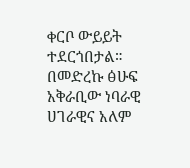ቀርቦ ውይይት ተደርጎበታል። በመድረኩ ፅሁፍ አቅራቢው ነባራዊ ሀገራዊና አለም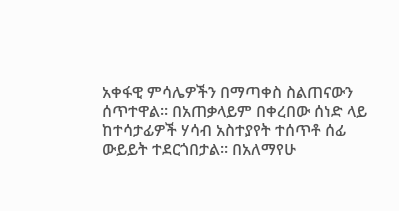አቀፋዊ ምሳሌዎችን በማጣቀስ ስልጠናውን ሰጥተዋል። በአጠቃላይም በቀረበው ሰነድ ላይ ከተሳታፊዎች ሃሳብ አስተያየት ተሰጥቶ ሰፊ ውይይት ተደርጎበታል። በአለማየሁ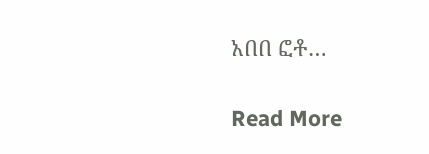አበበ ፎቶ…

Read More